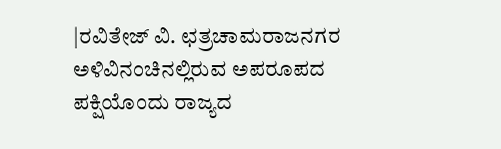|ರವಿತೇಜ್ ವಿ. ಛತ್ರಚಾಮರಾಜನಗರ
ಅಳಿವಿನಂಚಿನಲ್ಲಿರುವ ಅಪರೂಪದ ಪಕ್ಷಿಯೊಂದು ರಾಜ್ಯದ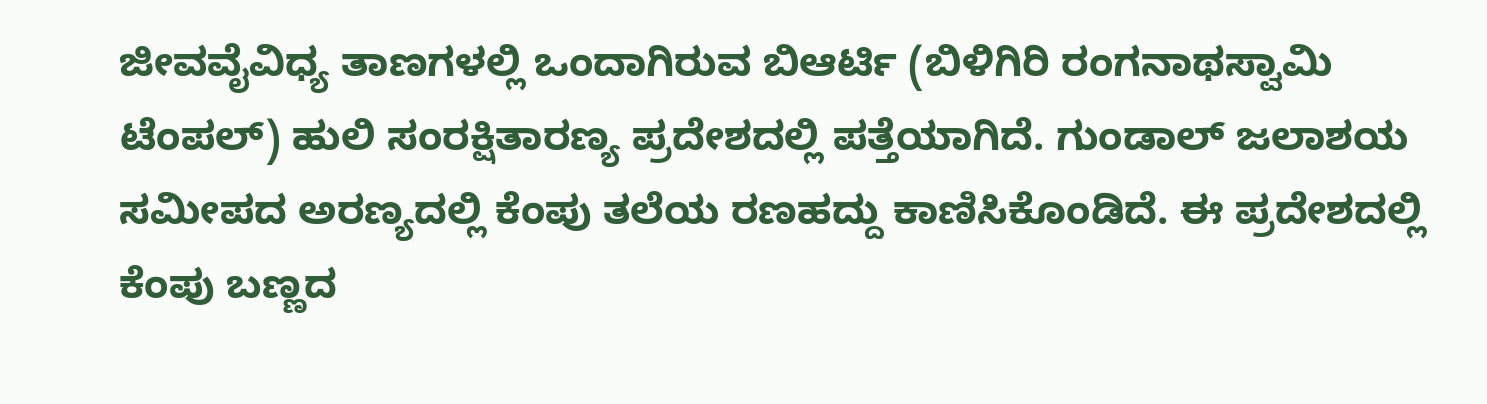ಜೀವವೈವಿಧ್ಯ ತಾಣಗಳಲ್ಲಿ ಒಂದಾಗಿರುವ ಬಿಆರ್ಟಿ (ಬಿಳಿಗಿರಿ ರಂಗನಾಥಸ್ವಾಮಿ ಟೆಂಪಲ್) ಹುಲಿ ಸಂರಕ್ಷಿತಾರಣ್ಯ ಪ್ರದೇಶದಲ್ಲಿ ಪತ್ತೆಯಾಗಿದೆ. ಗುಂಡಾಲ್ ಜಲಾಶಯ ಸಮೀಪದ ಅರಣ್ಯದಲ್ಲಿ ಕೆಂಪು ತಲೆಯ ರಣಹದ್ದು ಕಾಣಿಸಿಕೊಂಡಿದೆ. ಈ ಪ್ರದೇಶದಲ್ಲಿ ಕೆಂಪು ಬಣ್ಣದ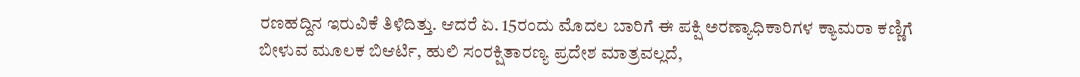ರಣಹದ್ದಿನ ಇರುವಿಕೆ ತಿಳಿದಿತ್ತು. ಆದರೆ ಏ. 15ರಂದು ಮೊದಲ ಬಾರಿಗೆ ಈ ಪಕ್ಷಿ ಅರಣ್ಯಾಧಿಕಾರಿಗಳ ಕ್ಯಾಮರಾ ಕಣ್ಣಿಗೆ ಬೀಳುವ ಮೂಲಕ ಬಿಆರ್ಟಿ, ಹುಲಿ ಸಂರಕ್ಷಿತಾರಣ್ಯ ಪ್ರದೇಶ ಮಾತ್ರವಲ್ಲದೆ,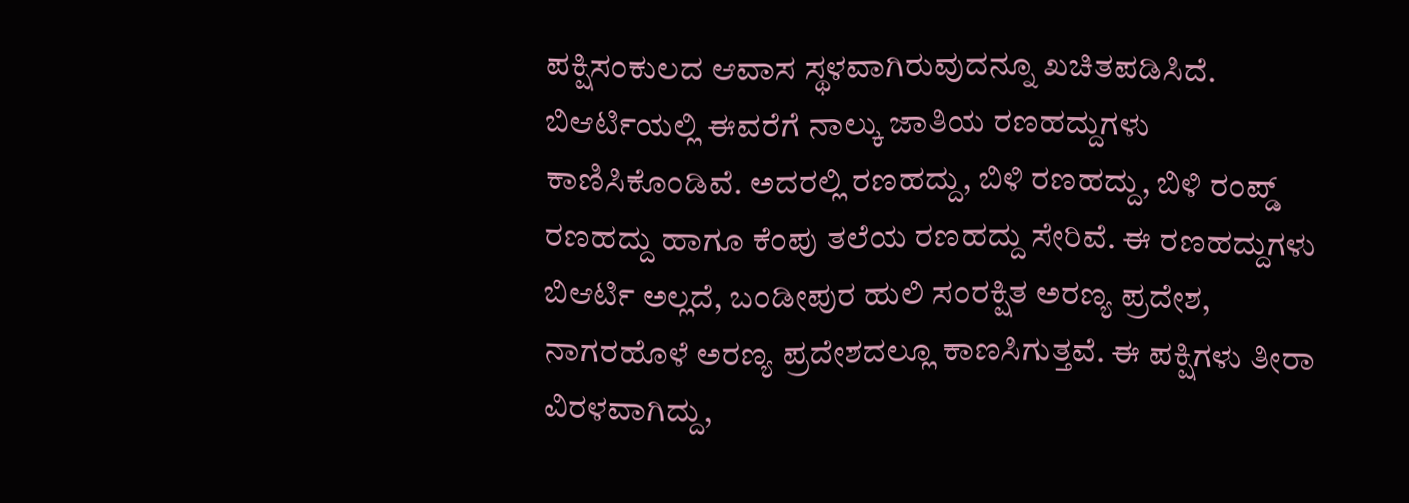ಪಕ್ಷಿಸಂಕುಲದ ಆವಾಸ ಸ್ಥಳವಾಗಿರುವುದನ್ನೂ ಖಚಿತಪಡಿಸಿದೆ.
ಬಿಆರ್ಟಿಯಲ್ಲಿ ಈವರೆಗೆ ನಾಲ್ಕು ಜಾತಿಯ ರಣಹದ್ದುಗಳು ಕಾಣಿಸಿಕೊಂಡಿವೆ. ಅದರಲ್ಲಿ ರಣಹದ್ದು, ಬಿಳಿ ರಣಹದ್ದು, ಬಿಳಿ ರಂಪ್ಡ್ ರಣಹದ್ದು ಹಾಗೂ ಕೆಂಪು ತಲೆಯ ರಣಹದ್ದು ಸೇರಿವೆ. ಈ ರಣಹದ್ದುಗಳು ಬಿಆರ್ಟಿ ಅಲ್ಲದೆ, ಬಂಡೀಪುರ ಹುಲಿ ಸಂರಕ್ಷಿತ ಅರಣ್ಯ ಪ್ರದೇಶ, ನಾಗರಹೊಳೆ ಅರಣ್ಯ ಪ್ರದೇಶದಲ್ಲೂ ಕಾಣಸಿಗುತ್ತವೆ. ಈ ಪಕ್ಷಿಗಳು ತೀರಾ ವಿರಳವಾಗಿದ್ದು,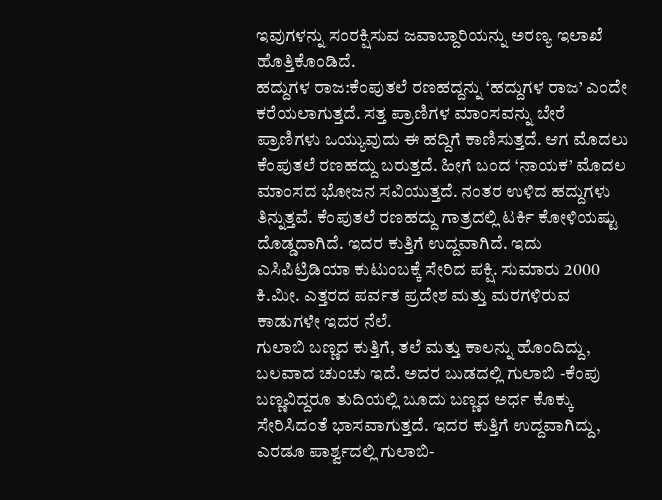ಇವುಗಳನ್ನು ಸಂರಕ್ಷಿಸುವ ಜವಾಬ್ದಾರಿಯನ್ನು ಅರಣ್ಯ ಇಲಾಖೆ ಹೊತ್ತಿಕೊಂಡಿದೆ.
ಹದ್ದುಗಳ ರಾಜ:ಕೆಂಪುತಲೆ ರಣಹದ್ದನ್ನು ‘ಹದ್ದುಗಳ ರಾಜ’ ಎಂದೇ ಕರೆಯಲಾಗುತ್ತದೆ. ಸತ್ತ ಪ್ರಾಣಿಗಳ ಮಾಂಸವನ್ನು ಬೇರೆ ಪ್ರಾಣಿಗಳು ಒಯ್ಯುವುದು ಈ ಹದ್ದಿಗೆ ಕಾಣಿಸುತ್ತದೆ. ಆಗ ಮೊದಲು ಕೆಂಪುತಲೆ ರಣಹದ್ದು ಬರುತ್ತದೆ. ಹೀಗೆ ಬಂದ ‘ನಾಯಕ’ ಮೊದಲ ಮಾಂಸದ ಭೋಜನ ಸವಿಯುತ್ತದೆ. ನಂತರ ಉಳಿದ ಹದ್ದುಗಳು ತಿನ್ನುತ್ತವೆ. ಕೆಂಪುತಲೆ ರಣಹದ್ದು ಗಾತ್ರದಲ್ಲಿ ಟರ್ಕಿ ಕೋಳಿಯಷ್ಟು ದೊಡ್ಡದಾಗಿದೆ. ಇದರ ಕುತ್ತಿಗೆ ಉದ್ದವಾಗಿದೆ. ಇದು ಎಸಿಪಿಟ್ರಿಡಿಯಾ ಕುಟುಂಬಕ್ಕೆ ಸೇರಿದ ಪಕ್ಷಿ. ಸುಮಾರು 2000 ಕಿ.ಮೀ. ಎತ್ತರದ ಪರ್ವತ ಪ್ರದೇಶ ಮತ್ತು ಮರಗಳಿರುವ ಕಾಡುಗಳೇ ಇದರ ನೆಲೆ.
ಗುಲಾಬಿ ಬಣ್ಣದ ಕುತ್ತಿಗೆ, ತಲೆ ಮತ್ತು ಕಾಲನ್ನು ಹೊಂದಿದ್ದು, ಬಲವಾದ ಚುಂಚು ಇದೆ. ಅದರ ಬುಡದಲ್ಲಿ ಗುಲಾಬಿ -ಕೆಂಪು ಬಣ್ಣವಿದ್ದರೂ ತುದಿಯಲ್ಲಿ ಬೂದು ಬಣ್ಣದ ಅರ್ಧ ಕೊಕ್ಕು ಸೇರಿಸಿದಂತೆ ಭಾಸವಾಗುತ್ತದೆ. ಇದರ ಕುತ್ತಿಗೆ ಉದ್ದವಾಗಿದ್ದು, ಎರಡೂ ಪಾರ್ಶ್ವದಲ್ಲಿ ಗುಲಾಬಿ-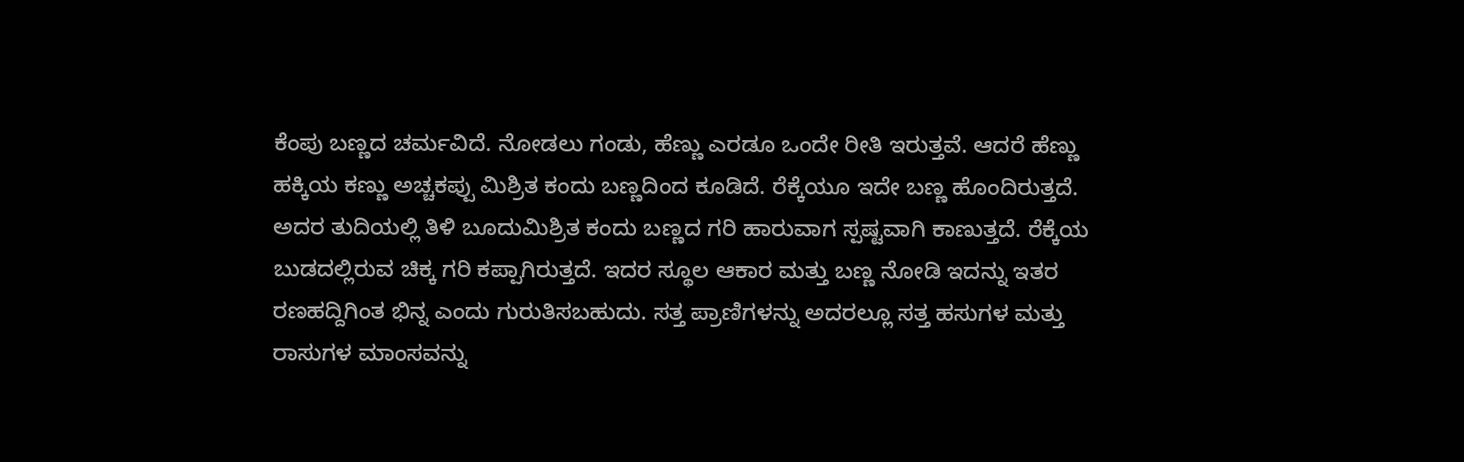ಕೆಂಪು ಬಣ್ಣದ ಚರ್ಮವಿದೆ. ನೋಡಲು ಗಂಡು, ಹೆಣ್ಣು ಎರಡೂ ಒಂದೇ ರೀತಿ ಇರುತ್ತವೆ. ಆದರೆ ಹೆಣ್ಣು ಹಕ್ಕಿಯ ಕಣ್ಣು ಅಚ್ಚಕಪ್ಪು ಮಿಶ್ರಿತ ಕಂದು ಬಣ್ಣದಿಂದ ಕೂಡಿದೆ. ರೆಕ್ಕೆಯೂ ಇದೇ ಬಣ್ಣ ಹೊಂದಿರುತ್ತದೆ. ಅದರ ತುದಿಯಲ್ಲಿ ತಿಳಿ ಬೂದುಮಿಶ್ರಿತ ಕಂದು ಬಣ್ಣದ ಗರಿ ಹಾರುವಾಗ ಸ್ಪಷ್ಟವಾಗಿ ಕಾಣುತ್ತದೆ. ರೆಕ್ಕೆಯ ಬುಡದಲ್ಲಿರುವ ಚಿಕ್ಕ ಗರಿ ಕಪ್ಪಾಗಿರುತ್ತದೆ. ಇದರ ಸ್ಥೂಲ ಆಕಾರ ಮತ್ತು ಬಣ್ಣ ನೋಡಿ ಇದನ್ನು ಇತರ ರಣಹದ್ದಿಗಿಂತ ಭಿನ್ನ ಎಂದು ಗುರುತಿಸಬಹುದು. ಸತ್ತ ಪ್ರಾಣಿಗಳನ್ನು ಅದರಲ್ಲೂ ಸತ್ತ ಹಸುಗಳ ಮತ್ತು ರಾಸುಗಳ ಮಾಂಸವನ್ನು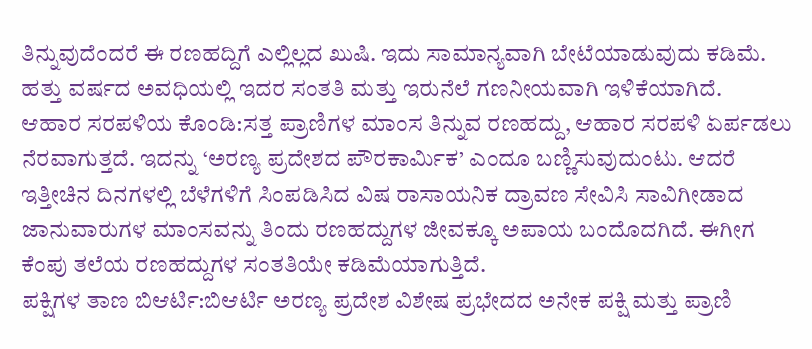ತಿನ್ನುವುದೆಂದರೆ ಈ ರಣಹದ್ದಿಗೆ ಎಲ್ಲಿಲ್ಲದ ಖುಷಿ. ಇದು ಸಾಮಾನ್ಯವಾಗಿ ಬೇಟೆಯಾಡುವುದು ಕಡಿಮೆ. ಹತ್ತು ವರ್ಷದ ಅವಧಿಯಲ್ಲಿ ಇದರ ಸಂತತಿ ಮತ್ತು ಇರುನೆಲೆ ಗಣನೀಯವಾಗಿ ಇಳಿಕೆಯಾಗಿದೆ.
ಆಹಾರ ಸರಪಳಿಯ ಕೊಂಡಿ:ಸತ್ತ ಪ್ರಾಣಿಗಳ ಮಾಂಸ ತಿನ್ನುವ ರಣಹದ್ದು, ಆಹಾರ ಸರಪಳಿ ಏರ್ಪಡಲು ನೆರವಾಗುತ್ತದೆ. ಇದನ್ನು ‘ಅರಣ್ಯ ಪ್ರದೇಶದ ಪೌರಕಾರ್ವಿುಕ’ ಎಂದೂ ಬಣ್ಣಿಸುವುದುಂಟು. ಆದರೆ ಇತ್ತೀಚಿನ ದಿನಗಳಲ್ಲಿ ಬೆಳೆಗಳಿಗೆ ಸಿಂಪಡಿಸಿದ ವಿಷ ರಾಸಾಯನಿಕ ದ್ರಾವಣ ಸೇವಿಸಿ ಸಾವಿಗೀಡಾದ ಜಾನುವಾರುಗಳ ಮಾಂಸವನ್ನು ತಿಂದು ರಣಹದ್ದುಗಳ ಜೀವಕ್ಕೂ ಅಪಾಯ ಬಂದೊದಗಿದೆ. ಈಗೀಗ ಕೆಂಪು ತಲೆಯ ರಣಹದ್ದುಗಳ ಸಂತತಿಯೇ ಕಡಿಮೆಯಾಗುತ್ತಿದೆ.
ಪಕ್ಷಿಗಳ ತಾಣ ಬಿಆರ್ಟಿ:ಬಿಆರ್ಟಿ ಅರಣ್ಯ ಪ್ರದೇಶ ವಿಶೇಷ ಪ್ರಭೇದದ ಅನೇಕ ಪಕ್ಷಿ ಮತ್ತು ಪ್ರಾಣಿ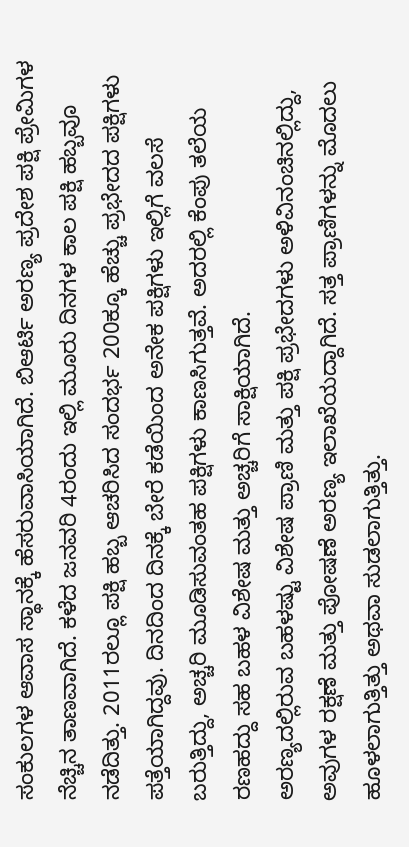ಸಂಕುಲಗಳ ಆವಾಸ ಸ್ಥಾನಕ್ಕೆ ಹೆಸರುವಾಸಿಯಾಗಿದೆ. ಬಿಆರ್ಟಿ ಅರಣ್ಯ ಪ್ರದೇಶ ಪಕ್ಷಿ ಪ್ರೇಮಿಗಳ ನೆಚ್ಚಿನ ತಾಣವಾಗಿದೆ. ಕಳೆದ ಜನವರಿ 4ರಂದು ಇಲ್ಲಿ ಮೂರು ದಿನಗಳ ಕಾಲ ಪಕ್ಷಿ ಹಬ್ಬವೂ ನಡೆದಿತ್ತು. 2011ರಲ್ಲೂ ಪಕ್ಷಿ ಹಬ್ಬ ಆಚರಿಸಿದ ಸಂದರ್ಭ 200ಕ್ಕೂ ಹೆಚ್ಚು ಪ್ರಭೇದದ ಪಕ್ಷಿಗಳು ಪತ್ತೆಯಾಗಿದ್ದವು. ದಿನದಿಂದ ದಿನಕ್ಕೆ ಬೇರೆ ಕಡೆಯಿಂದ ಅನೇಕ ಪಕ್ಷಿಗಳು ಇಲ್ಲಿಗೆ ವಲಸೆ ಬರುತ್ತಿದ್ದು, ಅಚ್ಚರಿ ಮೂಡಿಸುವಂತಹ ಪಕ್ಷಿಗಳು ಕಾಣಸಿಗುತ್ತವೆ. ಅದರಲ್ಲಿ ಕೆಂಪು ತಲೆಯ ರಣಹದ್ದು ಸಹ ಬಹಳ ವಿಶೇಷ ಮತ್ತು ಅಚ್ಚರಿಗೆ ಸಾಕ್ಷಿಯಾಗಿದೆ.
ಅರಣ್ಯದಲ್ಲಿರುವ ಬಹಳಷ್ಟು ವಿಶೇಷ ಪ್ರಾಣಿ ಮತ್ತು ಪಕ್ಷಿ ಪ್ರಭೇದಗಳು ಅಳಿವಿನಂಚಿನಲ್ಲಿದ್ದು, ಅವುಗಳ ರಕ್ಷಣೆ ಮತ್ತು ಪೋಷಣೆ ಅರಣ್ಯ ಇಲಾಖೆಯದ್ದಾಗಿದೆ. ಸತ್ತ ಪ್ರಾಣಿಗಳನ್ನು ಮೊದಲು ಹೂಳಲಾಗುತ್ತಿತ್ತು ಅಥವಾ ಸುಡಲಾಗುತ್ತಿತ್ತು.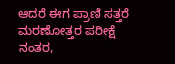ಆದರೆ ಈಗ ಪ್ರಾಣಿ ಸತ್ತರೆ ಮರಣೋತ್ತರ ಪರೀಕ್ಷೆ ನಂತರ,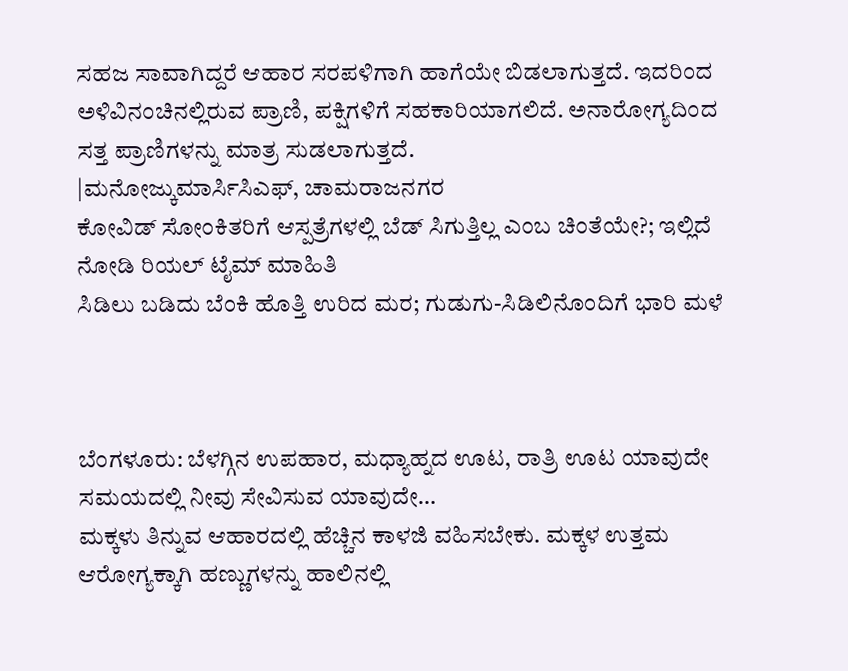ಸಹಜ ಸಾವಾಗಿದ್ದರೆ ಆಹಾರ ಸರಪಳಿಗಾಗಿ ಹಾಗೆಯೇ ಬಿಡಲಾಗುತ್ತದೆ. ಇದರಿಂದ ಅಳಿವಿನಂಚಿನಲ್ಲಿರುವ ಪ್ರಾಣಿ, ಪಕ್ಷಿಗಳಿಗೆ ಸಹಕಾರಿಯಾಗಲಿದೆ. ಅನಾರೋಗ್ಯದಿಂದ ಸತ್ತ ಪ್ರಾಣಿಗಳನ್ನು ಮಾತ್ರ ಸುಡಲಾಗುತ್ತದೆ.
|ಮನೋಜ್ಕುಮಾರ್ಸಿಸಿಎಫ್, ಚಾಮರಾಜನಗರ
ಕೋವಿಡ್ ಸೋಂಕಿತರಿಗೆ ಆಸ್ಪತ್ರೆಗಳಲ್ಲಿ ಬೆಡ್ ಸಿಗುತ್ತಿಲ್ಲ ಎಂಬ ಚಿಂತೆಯೇ?; ಇಲ್ಲಿದೆ ನೋಡಿ ರಿಯಲ್ ಟೈಮ್ ಮಾಹಿತಿ
ಸಿಡಿಲು ಬಡಿದು ಬೆಂಕಿ ಹೊತ್ತಿ ಉರಿದ ಮರ; ಗುಡುಗು-ಸಿಡಿಲಿನೊಂದಿಗೆ ಭಾರಿ ಮಳೆ



ಬೆಂಗಳೂರು: ಬೆಳಗ್ಗಿನ ಉಪಹಾರ, ಮಧ್ಯಾಹ್ನದ ಊಟ, ರಾತ್ರಿ ಊಟ ಯಾವುದೇ ಸಮಯದಲ್ಲಿ ನೀವು ಸೇವಿಸುವ ಯಾವುದೇ…
ಮಕ್ಕಳು ತಿನ್ನುವ ಆಹಾರದಲ್ಲಿ ಹೆಚ್ಚಿನ ಕಾಳಜಿ ವಹಿಸಬೇಕು. ಮಕ್ಕಳ ಉತ್ತಮ ಆರೋಗ್ಯಕ್ಕಾಗಿ ಹಣ್ಣುಗಳನ್ನು ಹಾಲಿನಲ್ಲಿ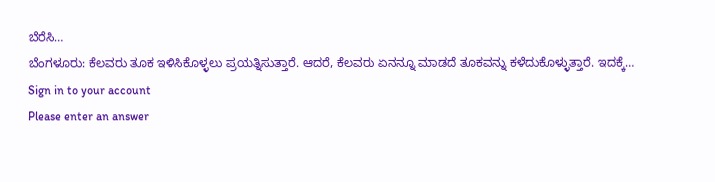ಬೆರೆಸಿ…
ಬೆಂಗಳೂರು: ಕೆಲವರು ತೂಕ ಇಳಿಸಿಕೊಳ್ಳಲು ಪ್ರಯತ್ನಿಸುತ್ತಾರೆ. ಆದರೆ, ಕೆಲವರು ಏನನ್ನೂ ಮಾಡದೆ ತೂಕವನ್ನು ಕಳೆದುಕೊಳ್ಳುತ್ತಾರೆ. ಇದಕ್ಕೆ…
Sign in to your account
Please enter an answer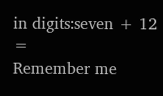in digits:seven + 12 =
Remember me